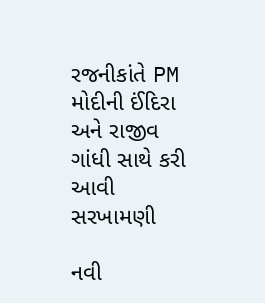રજનીકાંતે PM મોદીની ઈંદિરા અને રાજીવ ગાંધી સાથે કરી આવી સરખામણી

નવી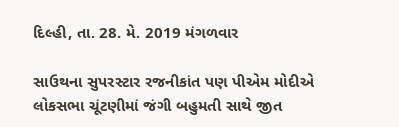દિલ્હી, તા. 28. મે. 2019 મંગળવાર

સાઉથના સુપરસ્ટાર રજનીકાંત પણ પીએમ મોદીએ લોકસભા ચૂંટણીમાં જંગી બહુમતી સાથે જીત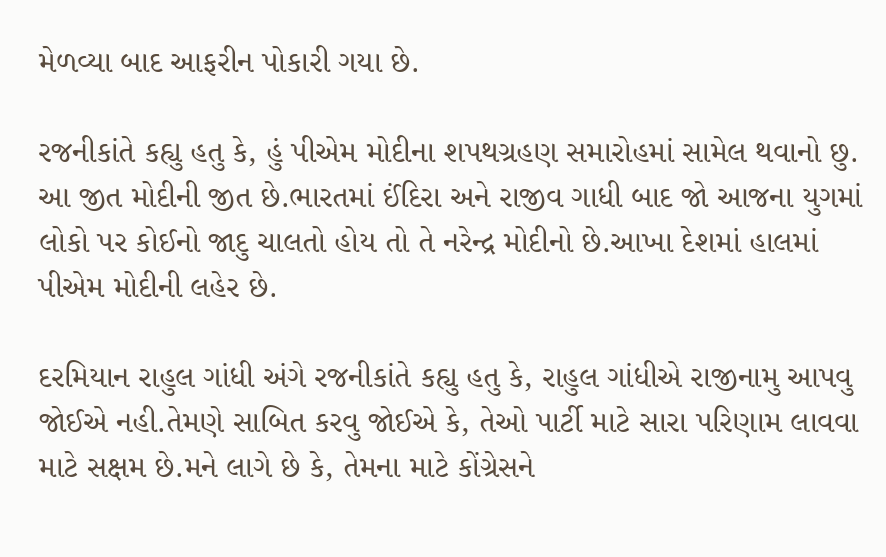મેળવ્યા બાદ આફરીન પોકારી ગયા છે.

રજનીકાંતે કહ્યુ હતુ કે, હું પીએમ મોદીના શપથગ્રહણ સમારોહમાં સામેલ થવાનો છુ. આ જીત મોદીની જીત છે.ભારતમાં ઈંદિરા અને રાજીવ ગાધી બાદ જો આજના યુગમાં લોકો પર કોઈનો જાદુ ચાલતો હોય તો તે નરેન્દ્ર મોદીનો છે.આખા દેશમાં હાલમાં પીએમ મોદીની લહેર છે.

દરમિયાન રાહુલ ગાંધી અંગે રજનીકાંતે કહ્યુ હતુ કે, રાહુલ ગાંધીએ રાજીનામુ આપવુ જોઈએ નહી.તેમણે સાબિત કરવુ જોઈએ કે, તેઓ પાર્ટી માટે સારા પરિણામ લાવવા માટે સક્ષમ છે.મને લાગે છે કે, તેમના માટે કોંગ્રેસને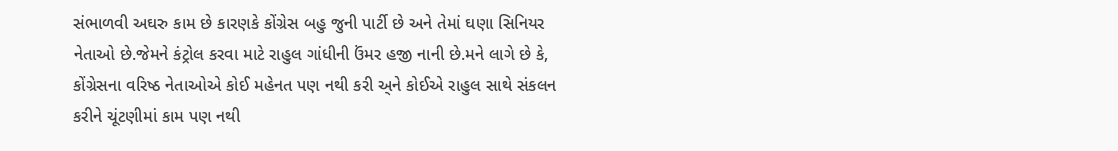સંભાળવી અઘરુ કામ છે કારણકે કોંગ્રેસ બહુ જુની પાર્ટી છે અને તેમાં ઘણા સિનિયર નેતાઓ છે.જેમને કંટ્રોલ કરવા માટે રાહુલ ગાંધીની ઉંમર હજી નાની છે.મને લાગે છે કે, કોંગ્રેસના વરિષ્ઠ નેતાઓએ કોઈ મહેનત પણ નથી કરી અ્ને કોઈએ રાહુલ સાથે સંકલન કરીને ચૂંટણીમાં કામ પણ નથી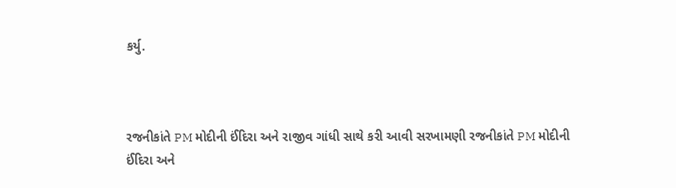કર્યુ.



રજનીકાંતે PM મોદીની ઈંદિરા અને રાજીવ ગાંધી સાથે કરી આવી સરખામણી રજનીકાંતે PM મોદીની ઈંદિરા અને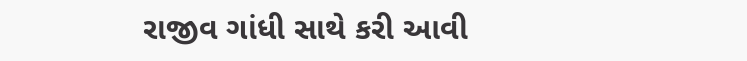રાજીવ ગાંધી સાથે કરી આવી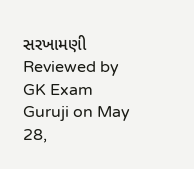સરખામણી Reviewed by GK Exam Guruji on May 28,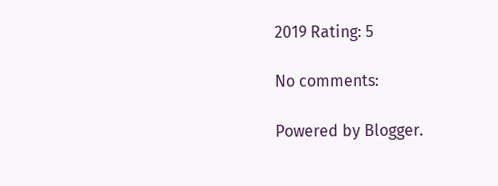2019 Rating: 5

No comments:

Powered by Blogger.